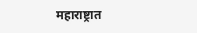महाराष्ट्रात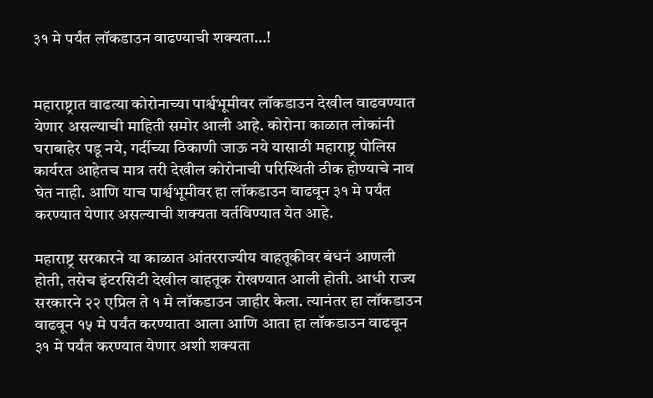३१ मे पर्यंत लॉकडाउन वाढण्याची शक्यता…!


महाराष्ट्रात वाढत्या कोरोनाच्या पार्श्वभूमीवर लॉकडाउन देखील वाढवण्यात येणार असल्याची माहिती समोर आली आहे. कोरोना काळात लोकांनी घराबाहेर पडू नये, गर्दीच्या ठिकाणी जाऊ नये यासाठी महाराष्ट्र पोलिस कार्यरत आहेतच मात्र तरी देखील कोरोनाची परिस्थिती ठीक होण्याचे नाव घेत नाही. आणि याच पार्श्वभूमीवर हा लॉकडाउन वाढवून ३१ मे पर्यंत करण्यात येणार असल्याची शक्यता वर्तविण्यात येत आहे.

महाराष्ट्र सरकारने या काळात आंतरराज्यीय वाहतूकीवर बंधनं आणली होती, तसेच इंटरसिटी देखील वाहतूक रोखण्यात आली होती. आधी राज्य सरकारने २२ एप्रिल ते १ मे लॉकडाउन जाहीर केला. त्यानंतर हा लॉकडाउन वाढवून १५ मे पर्यंत करण्याता आला आणि आता हा लॉकडाउन वाढवून ३१ मे पर्यंत करण्यात येणार अशी शक्यता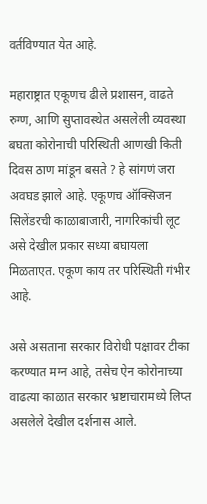वर्तविण्यात येत आहे.

महाराष्ट्रात एकूणच ढीले प्रशासन, वाढते रुग्ण, आणि सुप्तावस्थेत असलेली व्यवस्था बघता कोरोनाची परिस्थिती आणखी किती दिवस ठाण मांडून बसते ? हे सांगणं जरा अवघड झाले आहे. एकूणच ऑक्सिजन सिलेंडरची काळाबाजारी, नागरिकांची लूट असे देखील प्रकार सध्या बघायला मिळताएत. एकूण काय तर परिस्थिती गंभीर आहे.

असे असताना सरकार विरोधी पक्षावर टीका करण्यात मग्न आहे, तसेच ऐन कोरोनाच्या वाढत्या काळात सरकार भ्रष्टाचारामध्ये लिप्त असलेले देखील दर्शनास आले.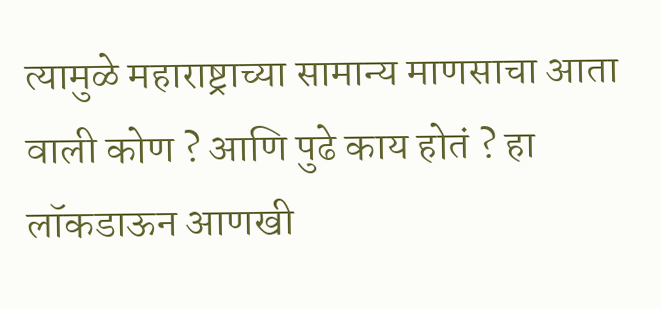त्यामुळे महाराष्ट्राच्या सामान्य माणसाचा आता वाली कोण ? आणि पुढे काय होतं ? हा लॉकडाऊन आणखी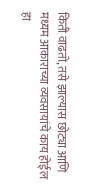किती वाढतो, तसे झाल्यास छोट्या आणि मध्यम आकाराच्या व्यवसायांचे काय होईल हा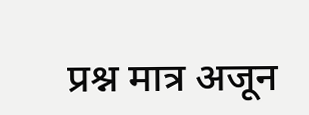प्रश्न मात्र अजून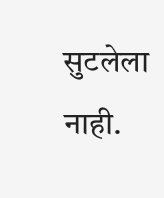सुटलेला नाही.